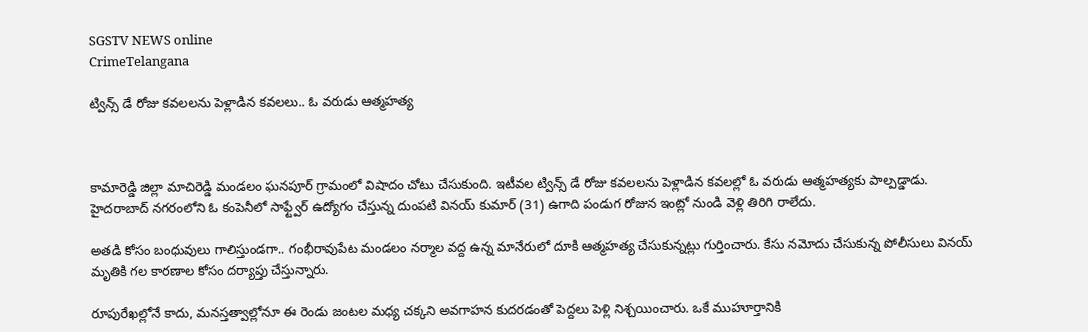SGSTV NEWS online
CrimeTelangana

ట్విన్స్ డే రోజు కవలలను పెళ్లాడిన కవలలు.. ఓ వరుడు ఆత్మహత్య



కామారెడ్డి జిల్లా మాచిరెడ్డి మండలం ఘనపూర్ గ్రామంలో విషాదం చోటు చేసుకుంది. ఇటీవల ట్విన్స్ డే రోజు కవలలను పెళ్లాడిన కవలల్లో ఓ వరుడు ఆత్మహత్యకు పాల్పడ్డాడు. హైదరాబాద్ నగరంలోని ఓ కంపెనీలో సాఫ్ట్వేర్ ఉద్యోగం చేస్తున్న దుంపటి వినయ్ కుమార్ (31) ఉగాది పండుగ రోజున ఇంట్లో నుండి వెళ్లి తిరిగి రాలేదు.

అతడి కోసం బంధువులు గాలిస్తుండగా.. గంభీరావుపేట మండలం నర్మాల వద్ద ఉన్న మానేరులో దూకి ఆత్మహత్య చేసుకున్నట్లు గుర్తించారు. కేసు నమోదు చేసుకున్న పోలీసులు వినయ్ మృతికి గల కారణాల కోసం దర్యాప్తు చేస్తున్నారు.

రూపురేఖల్లోనే కాదు, మనస్తత్వాల్లోనూ ఈ రెండు జంటల మధ్య చక్కని అవగాహన కుదరడంతో పెద్దలు పెళ్లి నిశ్చయించారు. ఒకే ముహూర్తానికి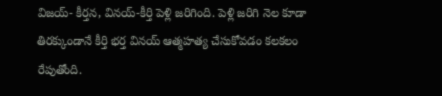విజయ్- కీర్తన, వినయ్-కీర్తి పెళ్లి జరిగింది. పెళ్లి జరిగి నెల కూడా తిరక్కుండానే కీర్తి భర్త వినయ్ ఆత్మహత్య చేసుకోవడం కలకలం రేపుతోంది.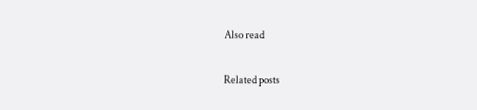Also read

Related posts